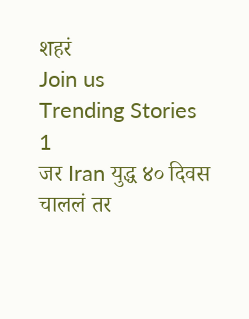शहरं
Join us
Trending Stories
1
जर Iran युद्ध ४० दिवस चाललं तर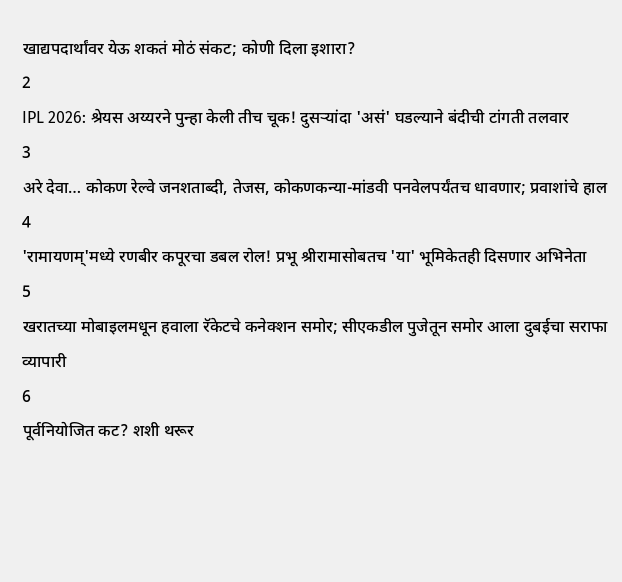खाद्यपदार्थांवर येऊ शकतं मोठं संकट; कोणी दिला इशारा?
2
IPL 2026: श्रेयस अय्यरने पुन्हा केली तीच चूक! दुसऱ्यांदा 'असं' घडल्याने बंदीची टांगती तलवार
3
अरे देवा… कोकण रेल्वे जनशताब्दी, तेजस, कोकणकन्या-मांडवी पनवेलपर्यंतच धावणार; प्रवाशांचे हाल
4
'रामायणम्'मध्ये रणबीर कपूरचा डबल रोल! प्रभू श्रीरामासोबतच 'या' भूमिकेतही दिसणार अभिनेता
5
खरातच्या मोबाइलमधून हवाला रॅकेटचे कनेक्शन समोर; सीएकडील पुजेतून समोर आला दुबईचा सराफा व्यापारी
6
पूर्वनियोजित कट? शशी थरूर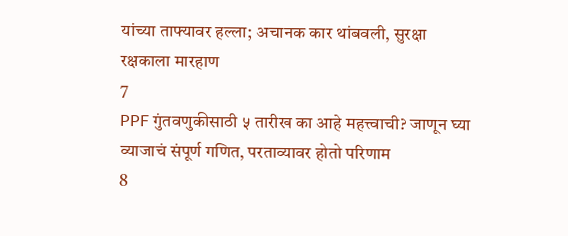यांच्या ताफ्यावर हल्ला; अचानक कार थांबवली, सुरक्षा रक्षकाला मारहाण
7
PPF गुंतवणुकीसाठी ५ तारीख का आहे महत्त्वाची? जाणून घ्या व्याजाचं संपूर्ण गणित, परताव्यावर होतो परिणाम
8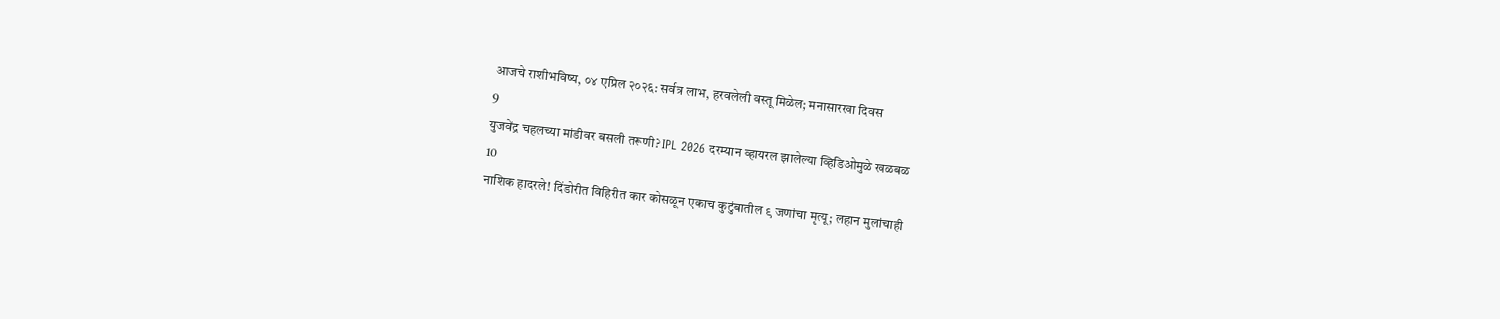आजचे राशीभविष्य, ०४ एप्रिल २०२६: सर्वत्र लाभ, हरवलेली वस्तू मिळेल; मनासारखा दिवस
9
युजवेंद्र चहलच्या मांडीवर बसली तरूणी? IPL 2026 दरम्यान व्हायरल झालेल्या व्हिडिओमुळे खळबळ
10
नाशिक हादरले! दिंडोरीत विहिरीत कार कोसळून एकाच कुटुंबातील ९ जणांचा मृत्यू; लहान मुलांचाही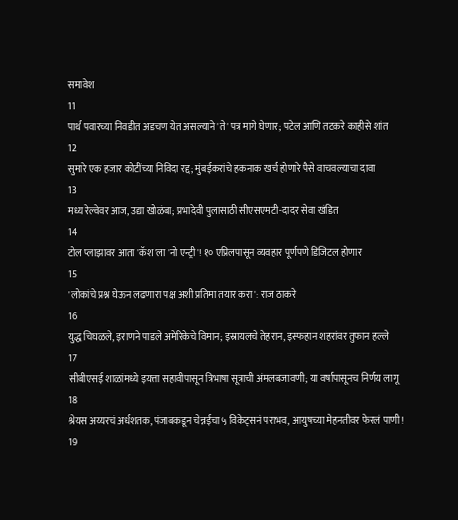समावेश
11
पार्थ पवारच्या निवडीत अडचण येत असल्याने 'ते' पत्र मागे घेणार; पटेल आणि तटकरे काहीसे शांत
12
सुमारे एक हजार कोटींच्या निविदा रद्द; मुंबईकरांचे हकनाक खर्च होणारे पैसे वाचवल्याचा दावा
13
मध्य रेल्वेवर आज, उद्या खोळंबा; प्रभादेवी पुलासाठी सीएसएमटी-दादर सेवा खंडित
14
टोल प्लाझावर आता 'कॅश'ला 'नो एन्ट्री'! १० एप्रिलपासून व्यवहार पूर्णपणे डिजिटल होणार
15
'लोकांचे प्रश्न घेऊन लढणारा पक्ष अशी प्रतिमा तयार करा': राज ठाकरे
16
युद्ध चिघळले, इराणने पाडले अमेरिकेचे विमान; इस्रायलचे तेहरान, इस्फहान शहरांवर तुफान हल्ले
17
सीबीएसई शाळांमध्ये इयत्ता सहावीपासून त्रिभाषा सूत्राची अंमलबजावणी; या वर्षापासूनच निर्णय लागू
18
श्रेयस अय्यरचं अर्धशतक, पंजाबकडून चेन्नईचा ५ विकेट्सनं पराभव, आयुषच्या मेहनतीवर फेरलं पाणी!
19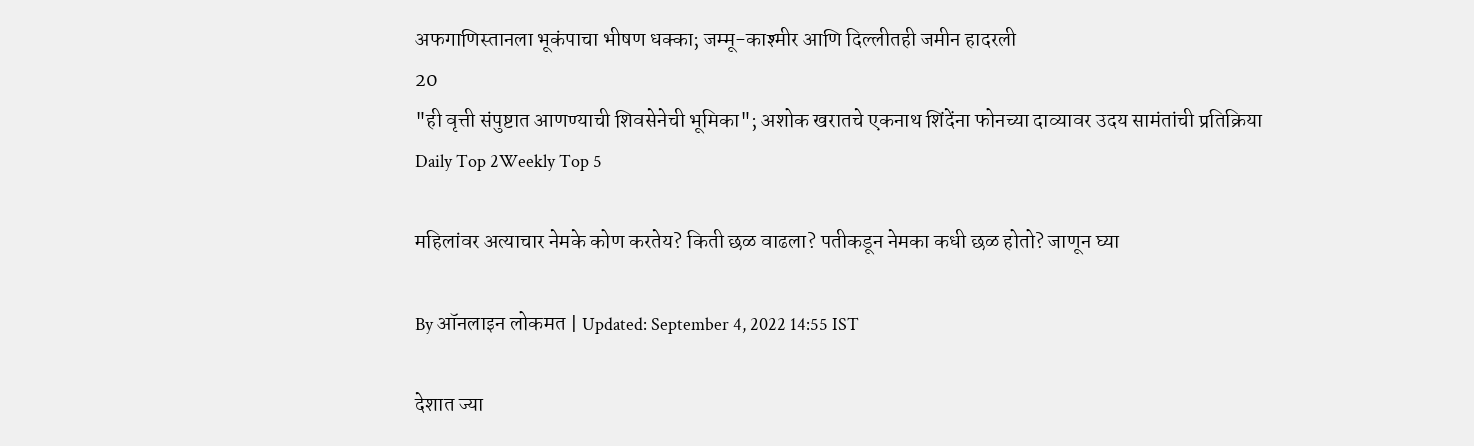अफगाणिस्तानला भूकंपाचा भीषण धक्का; जम्मू-काश्मीर आणि दिल्लीतही जमीन हादरली
20
"ही वृत्ती संपुष्टात आणण्याची शिवसेनेची भूमिका"; अशोक खरातचे एकनाथ शिंदेंना फोनच्या दाव्यावर उदय सामंतांची प्रतिक्रिया
Daily Top 2Weekly Top 5

महिलांवर अत्याचार नेमके कोण करतेय? किती छळ वाढला? पतीकडून नेमका कधी छळ होतो? जाणून घ्या

By ऑनलाइन लोकमत | Updated: September 4, 2022 14:55 IST

देशात ज्या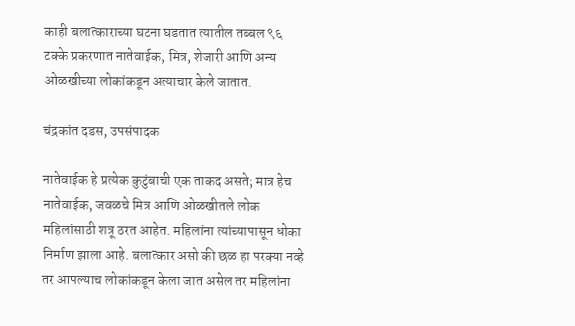काही बलात्काराच्या घटना घडतात त्यातील तब्बल ९६ टक्के प्रकरणात नातेवाईक, मित्र, शेजारी आणि अन्य ओळखीच्या लोकांकडून अत्याचार केले जातात.

चंद्रकांत दडस, उपसंपादक

नातेवाईक हे प्रत्येक कुटुंबाची एक ताकद असते; मात्र हेच नातेवाईक, जवळचे मित्र आणि ओळखीतले लोक महिलांसाठी शत्रू ठरत आहेत. महिलांना त्यांच्यापासून धोका निर्माण झाला आहे. बलात्कार असो की छळ हा परक्या नव्हे तर आपल्याच लोकांकडून केला जात असेल तर महिलांना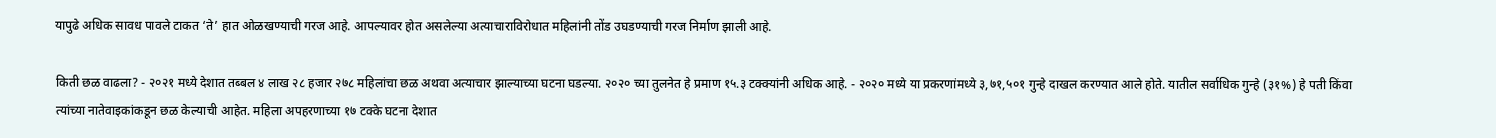यापुढे अधिक सावध पावले टाकत ‘ते’ हात ओळखण्याची गरज आहे. आपल्यावर होत असलेल्या अत्याचाराविरोधात महिलांनी तोंड उघडण्याची गरज निर्माण झाली आहे.

किती छळ वाढला? - २०२१ मध्ये देशात तब्बल ४ लाख २८ हजार २७८ महिलांचा छळ अथवा अत्याचार झाल्याच्या घटना घडल्या. २०२० च्या तुलनेत हे प्रमाण १५.३ टक्क्यांनी अधिक आहे. - २०२० मध्ये या प्रकरणांमध्ये ३,७१,५०१ गुन्हे दाखल करण्यात आले होते. यातील सर्वाधिक गुन्हे (३१%) हे पती किंवा त्यांच्या नातेवाइकांकडून छळ केल्याची आहेत. महिला अपहरणाच्या १७ टक्के घटना देशात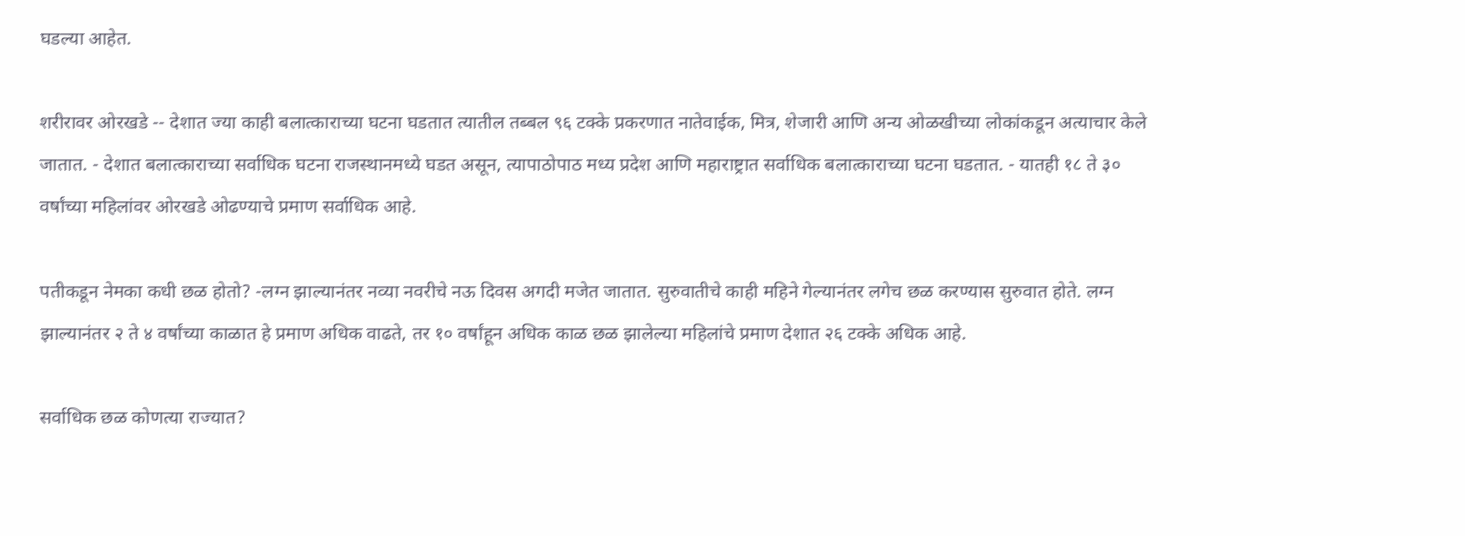घडल्या आहेत.

शरीरावर ओरखडे -- देशात ज्या काही बलात्काराच्या घटना घडतात त्यातील तब्बल ९६ टक्के प्रकरणात नातेवाईक, मित्र, शेजारी आणि अन्य ओळखीच्या लोकांकडून अत्याचार केले जातात. - देशात बलात्काराच्या सर्वाधिक घटना राजस्थानमध्ये घडत असून, त्यापाठोपाठ मध्य प्रदेश आणि महाराष्ट्रात सर्वाधिक बलात्काराच्या घटना घडतात. - यातही १८ ते ३० वर्षांच्या महिलांवर ओरखडे ओढण्याचे प्रमाण सर्वाधिक आहे.

पतीकडून नेमका कधी छळ होतो? -लग्न झाल्यानंतर नव्या नवरीचे नऊ दिवस अगदी मजेत जातात. सुरुवातीचे काही महिने गेल्यानंतर लगेच छळ करण्यास सुरुवात होते. लग्न झाल्यानंतर २ ते ४ वर्षांच्या काळात हे प्रमाण अधिक वाढते, तर १० वर्षांहून अधिक काळ छळ झालेल्या महिलांचे प्रमाण देशात २६ टक्के अधिक आहे.

सर्वाधिक छळ कोणत्या राज्यात?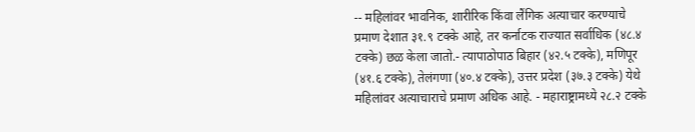-- महिलांवर भावनिक, शारीरिक किंवा लैंगिक अत्याचार करण्याचे प्रमाण देशात ३१.९ टक्के आहे, तर कर्नाटक राज्यात सर्वाधिक (४८.४ टक्के) छळ केला जातो.- त्यापाठोपाठ बिहार (४२.५ टक्के), मणिपूर (४१.६ टक्के), तेलंगणा (४०.४ टक्के), उत्तर प्रदेश (३७.३ टक्के) येथे महिलांवर अत्याचाराचे प्रमाण अधिक आहे. - महाराष्ट्रामध्ये २८.२ टक्के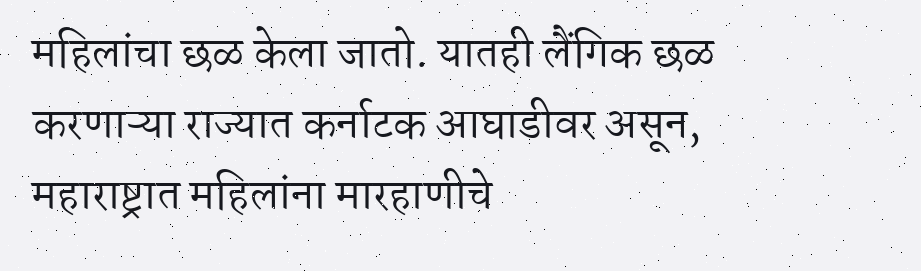महिलांचा छळ केला जातो. यातही लैंगिक छळ करणाऱ्या राज्यात कर्नाटक आघाडीवर असून, महाराष्ट्रात महिलांना मारहाणीचे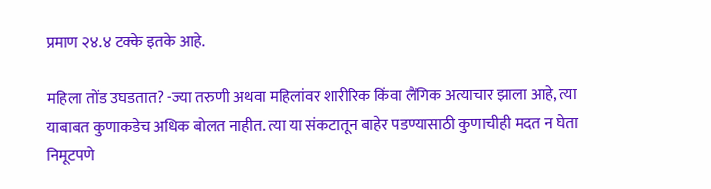प्रमाण २४.४ टक्के इतके आहे.

महिला तोंड उघडतात? -ज्या तरुणी अथवा महिलांवर शारीरिक किंवा लैंगिक अत्याचार झाला आहे, त्या याबाबत कुणाकडेच अधिक बोलत नाहीत. त्या या संकटातून बाहेर पडण्यासाठी कुणाचीही मदत न घेता निमूटपणे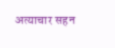अत्याचार सहन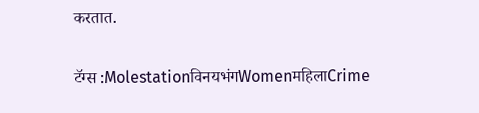करतात.

टॅग्स :MolestationविनयभंगWomenमहिलाCrime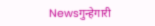Newsगुन्हेगारी